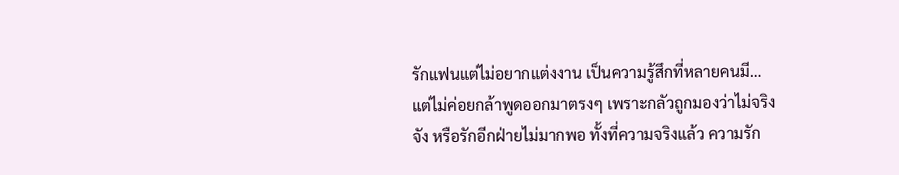รักแฟนแต่ไม่อยากแต่งงาน เป็นความรู้สึกที่หลายคนมี…แต่ไม่ค่อยกล้าพูดออกมาตรงๆ เพราะกลัวถูกมองว่าไม่จริงจัง หรือรักอีกฝ่ายไม่มากพอ ทั้งที่ความจริงแล้ว ความรัก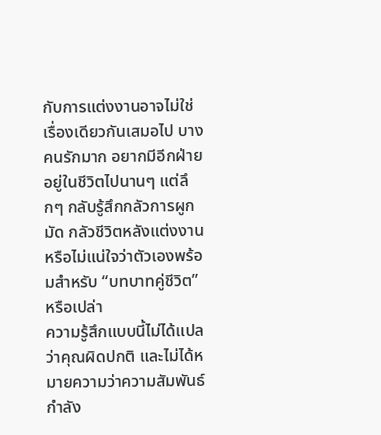กับการแต่งงานอาจไม่ใช่เรื่องเดียวกันเสมอไป บางคนรักมาก อยากมีอีกฝ่ายอยู่ในชีวิตไปนานๆ แต่ลึกๆ กลับรู้สึกกลัวการผูกมัด กลัวชีวิตหลังแต่งงาน หรือไม่แน่ใจว่าตัวเองพร้อมสำหรับ “บทบาทคู่ชีวิต” หรือเปล่า
ความรู้สึกแบบนี้ไม่ได้แปลว่าคุณผิดปกติ และไม่ได้หมายความว่าความสัมพันธ์กำลัง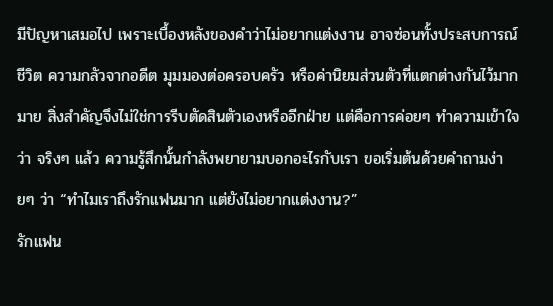มีปัญหาเสมอไป เพราะเบื้องหลังของคำว่าไม่อยากแต่งงาน อาจซ่อนทั้งประสบการณ์ชีวิต ความกลัวจากอดีต มุมมองต่อครอบครัว หรือค่านิยมส่วนตัวที่แตกต่างกันไว้มากมาย สิ่งสำคัญจึงไม่ใช่การรีบตัดสินตัวเองหรืออีกฝ่าย แต่คือการค่อยๆ ทำความเข้าใจว่า จริงๆ แล้ว ความรู้สึกนั้นกำลังพยายามบอกอะไรกับเรา ขอเริ่มต้นด้วยคำถามง่ายๆ ว่า “ทำไมเราถึงรักแฟนมาก แต่ยังไม่อยากแต่งงาน?”
รักแฟน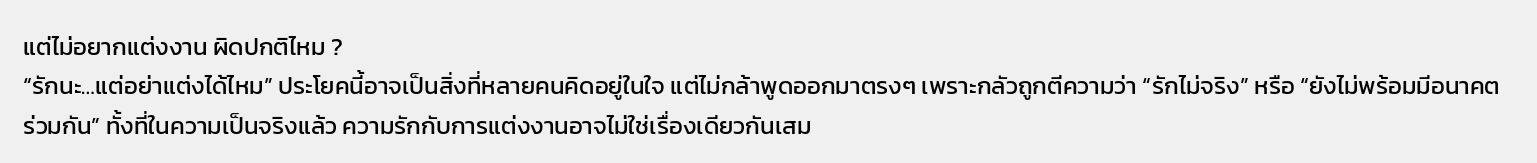แต่ไม่อยากแต่งงาน ผิดปกติไหม ?
“รักนะ…แต่อย่าแต่งได้ไหม” ประโยคนี้อาจเป็นสิ่งที่หลายคนคิดอยู่ในใจ แต่ไม่กล้าพูดออกมาตรงๆ เพราะกลัวถูกตีความว่า “รักไม่จริง” หรือ “ยังไม่พร้อมมีอนาคตร่วมกัน” ทั้งที่ในความเป็นจริงแล้ว ความรักกับการแต่งงานอาจไม่ใช่เรื่องเดียวกันเสม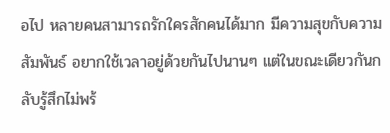อไป หลายคนสามารถรักใครสักคนได้มาก มีความสุขกับความสัมพันธ์ อยากใช้เวลาอยู่ด้วยกันไปนานๆ แต่ในขณะเดียวกันกลับรู้สึกไม่พร้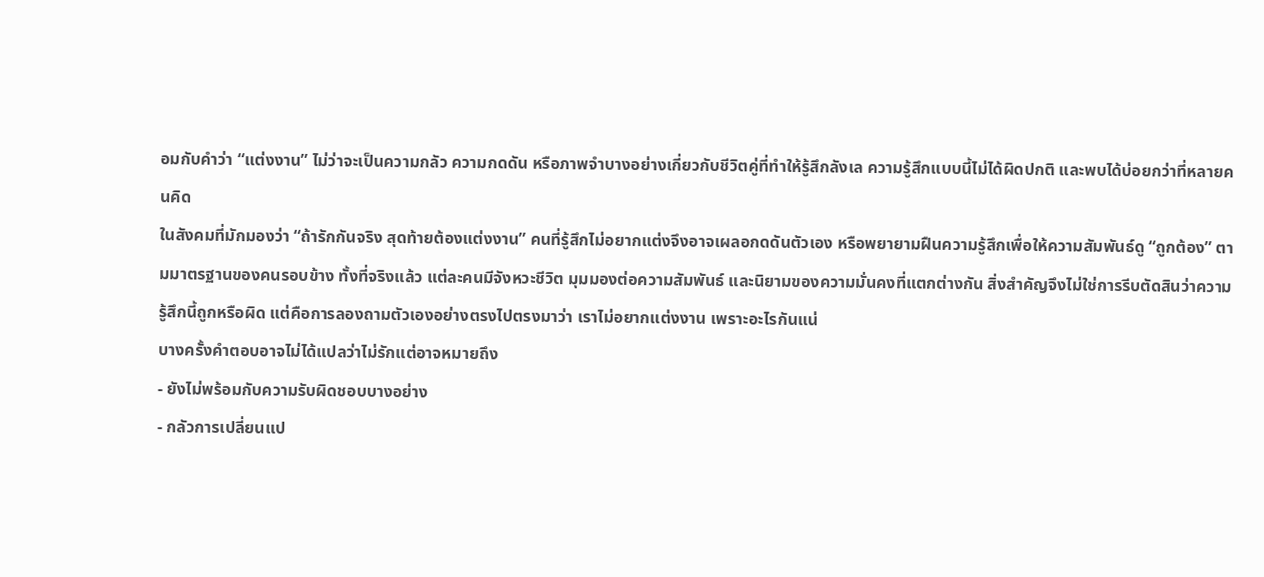อมกับคำว่า “แต่งงาน” ไม่ว่าจะเป็นความกลัว ความกดดัน หรือภาพจำบางอย่างเกี่ยวกับชีวิตคู่ที่ทำให้รู้สึกลังเล ความรู้สึกแบบนี้ไม่ได้ผิดปกติ และพบได้บ่อยกว่าที่หลายคนคิด
ในสังคมที่มักมองว่า “ถ้ารักกันจริง สุดท้ายต้องแต่งงาน” คนที่รู้สึกไม่อยากแต่งจึงอาจเผลอกดดันตัวเอง หรือพยายามฝืนความรู้สึกเพื่อให้ความสัมพันธ์ดู “ถูกต้อง” ตามมาตรฐานของคนรอบข้าง ทั้งที่จริงแล้ว แต่ละคนมีจังหวะชีวิต มุมมองต่อความสัมพันธ์ และนิยามของความมั่นคงที่แตกต่างกัน สิ่งสำคัญจึงไม่ใช่การรีบตัดสินว่าความรู้สึกนี้ถูกหรือผิด แต่คือการลองถามตัวเองอย่างตรงไปตรงมาว่า เราไม่อยากแต่งงาน เพราะอะไรกันแน่
บางครั้งคำตอบอาจไม่ได้แปลว่าไม่รักแต่อาจหมายถึง
- ยังไม่พร้อมกับความรับผิดชอบบางอย่าง
- กลัวการเปลี่ยนแป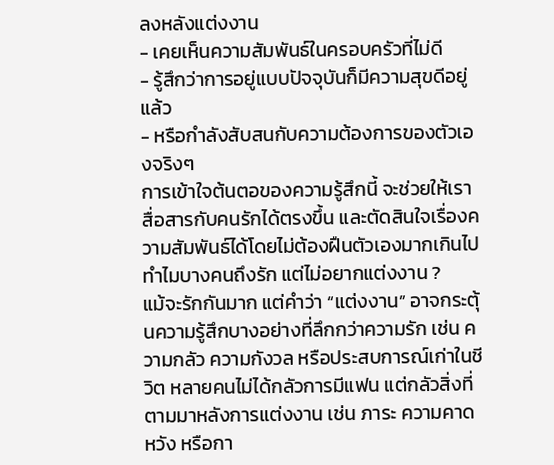ลงหลังแต่งงาน
- เคยเห็นความสัมพันธ์ในครอบครัวที่ไม่ดี
- รู้สึกว่าการอยู่แบบปัจจุบันก็มีความสุขดีอยู่แล้ว
- หรือกำลังสับสนกับความต้องการของตัวเองจริงๆ
การเข้าใจต้นตอของความรู้สึกนี้ จะช่วยให้เราสื่อสารกับคนรักได้ตรงขึ้น และตัดสินใจเรื่องความสัมพันธ์ได้โดยไม่ต้องฝืนตัวเองมากเกินไป
ทำไมบางคนถึงรัก แต่ไม่อยากแต่งงาน ?
แม้จะรักกันมาก แต่คำว่า “แต่งงาน” อาจกระตุ้นความรู้สึกบางอย่างที่ลึกกว่าความรัก เช่น ความกลัว ความกังวล หรือประสบการณ์เก่าในชีวิต หลายคนไม่ได้กลัวการมีแฟน แต่กลัวสิ่งที่ตามมาหลังการแต่งงาน เช่น ภาระ ความคาดหวัง หรือกา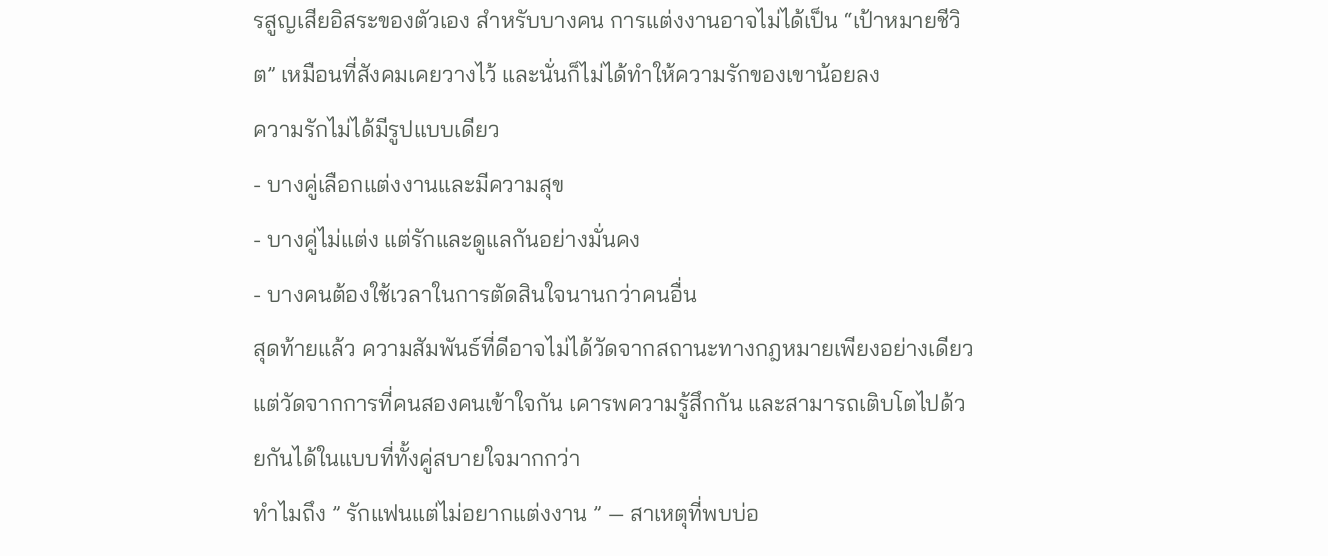รสูญเสียอิสระของตัวเอง สำหรับบางคน การแต่งงานอาจไม่ได้เป็น “เป้าหมายชีวิต” เหมือนที่สังคมเคยวางไว้ และนั่นก็ไม่ได้ทำให้ความรักของเขาน้อยลง
ความรักไม่ได้มีรูปแบบเดียว
- บางคู่เลือกแต่งงานและมีความสุข
- บางคู่ไม่แต่ง แต่รักและดูแลกันอย่างมั่นคง
- บางคนต้องใช้เวลาในการตัดสินใจนานกว่าคนอื่น
สุดท้ายแล้ว ความสัมพันธ์ที่ดีอาจไม่ได้วัดจากสถานะทางกฎหมายเพียงอย่างเดียว แต่วัดจากการที่คนสองคนเข้าใจกัน เคารพความรู้สึกกัน และสามารถเติบโตไปด้วยกันได้ในแบบที่ทั้งคู่สบายใจมากกว่า
ทำไมถึง ” รักแฟนแต่ไม่อยากแต่งงาน ” — สาเหตุที่พบบ่อ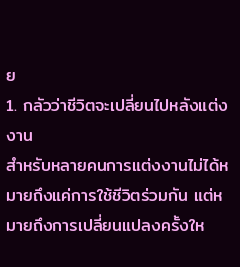ย
1. กลัวว่าชีวิตจะเปลี่ยนไปหลังแต่งงาน
สำหรับหลายคนการแต่งงานไม่ได้หมายถึงแค่การใช้ชีวิตร่วมกัน แต่หมายถึงการเปลี่ยนแปลงครั้งให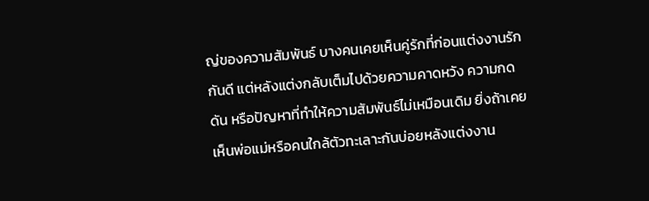ญ่ของความสัมพันธ์ บางคนเคยเห็นคู่รักที่ก่อนแต่งงานรักกันดี แต่หลังแต่งกลับเต็มไปด้วยความคาดหวัง ความกดดัน หรือปัญหาที่ทำให้ความสัมพันธ์ไม่เหมือนเดิม ยิ่งถ้าเคยเห็นพ่อแม่หรือคนใกล้ตัวทะเลาะกันบ่อยหลังแต่งงาน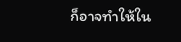ก็อาจทำให้ใน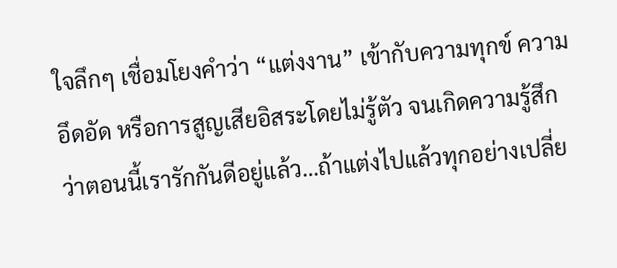ใจลึกๆ เชื่อมโยงคำว่า “แต่งงาน” เข้ากับความทุกข์ ความอึดอัด หรือการสูญเสียอิสระโดยไม่รู้ตัว จนเกิดความรู้สึกว่าตอนนี้เรารักกันดีอยู่แล้ว…ถ้าแต่งไปแล้วทุกอย่างเปลี่ย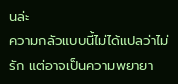นล่ะ
ความกลัวแบบนี้ไม่ได้แปลว่าไม่รัก แต่อาจเป็นความพยายา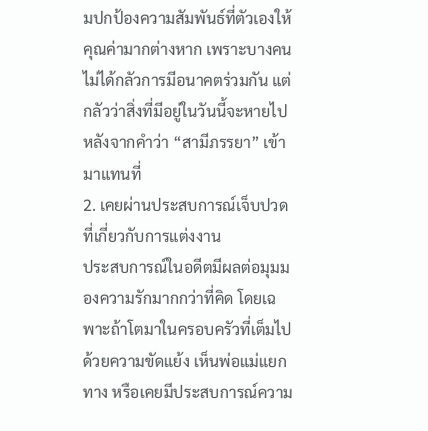มปกป้องความสัมพันธ์ที่ตัวเองให้คุณค่ามากต่างหาก เพราะบางคนไม่ได้กลัวการมีอนาคตร่วมกัน แต่กลัวว่าสิ่งที่มีอยู่ในวันนี้จะหายไปหลังจากคำว่า “สามีภรรยา” เข้ามาแทนที่
2. เคยผ่านประสบการณ์เจ็บปวดที่เกี่ยวกับการแต่งงาน
ประสบการณ์ในอดีตมีผลต่อมุมมองความรักมากกว่าที่คิด โดยเฉพาะถ้าโตมาในครอบครัวที่เต็มไปด้วยความขัดแย้ง เห็นพ่อแม่แยกทาง หรือเคยมีประสบการณ์ความ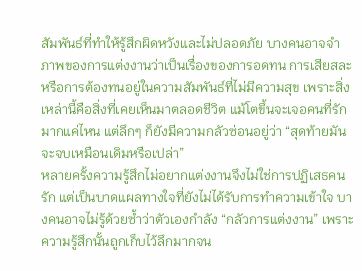สัมพันธ์ที่ทำให้รู้สึกผิดหวังและไม่ปลอดภัย บางคนอาจจำภาพของการแต่งงานว่าเป็นเรื่องของการอดทน การเสียสละ หรือการต้องทนอยู่ในความสัมพันธ์ที่ไม่มีความสุข เพราะสิ่งเหล่านี้คือสิ่งที่เคยเห็นมาตลอดชีวิต แม้โตขึ้นจะเจอคนที่รักมากแค่ไหน แต่ลึกๆ ก็ยังมีความกลัวซ่อนอยู่ว่า “สุดท้ายมันจะจบเหมือนเดิมหรือเปล่า”
หลายครั้งความรู้สึกไม่อยากแต่งงานจึงไม่ใช่การปฏิเสธคนรัก แต่เป็นบาดแผลทางใจที่ยังไม่ได้รับการทำความเข้าใจ บางคนอาจไม่รู้ด้วยซ้ำว่าตัวเองกำลัง “กลัวการแต่งงาน” เพราะความรู้สึกนั้นถูกเก็บไว้ลึกมากจน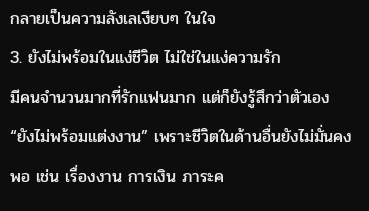กลายเป็นความลังเลเงียบๆ ในใจ
3. ยังไม่พร้อมในแง่ชีวิต ไม่ใช่ในแง่ความรัก
มีคนจำนวนมากที่รักแฟนมาก แต่ก็ยังรู้สึกว่าตัวเอง “ยังไม่พร้อมแต่งงาน” เพราะชีวิตในด้านอื่นยังไม่มั่นคงพอ เช่น เรื่องงาน การเงิน ภาระค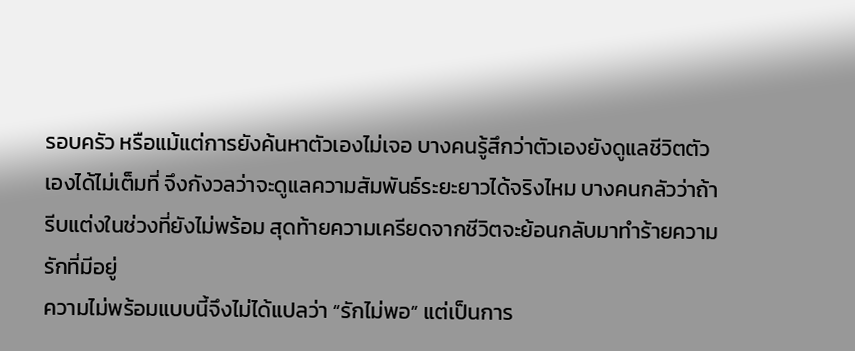รอบครัว หรือแม้แต่การยังค้นหาตัวเองไม่เจอ บางคนรู้สึกว่าตัวเองยังดูแลชีวิตตัวเองได้ไม่เต็มที่ จึงกังวลว่าจะดูแลความสัมพันธ์ระยะยาวได้จริงไหม บางคนกลัวว่าถ้ารีบแต่งในช่วงที่ยังไม่พร้อม สุดท้ายความเครียดจากชีวิตจะย้อนกลับมาทำร้ายความรักที่มีอยู่
ความไม่พร้อมแบบนี้จึงไม่ได้แปลว่า “รักไม่พอ” แต่เป็นการ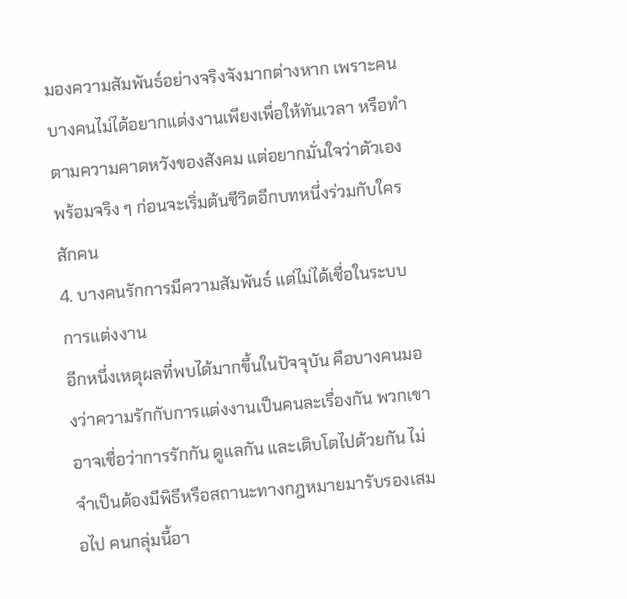มองความสัมพันธ์อย่างจริงจังมากต่างหาก เพราะคนบางคนไม่ได้อยากแต่งงานเพียงเพื่อให้ทันเวลา หรือทำตามความคาดหวังของสังคม แต่อยากมั่นใจว่าตัวเองพร้อมจริง ๆ ก่อนจะเริ่มต้นชีวิตอีกบทหนึ่งร่วมกับใครสักคน
4. บางคนรักการมีความสัมพันธ์ แต่ไม่ได้เชื่อในระบบการแต่งงาน
อีกหนึ่งเหตุผลที่พบได้มากขึ้นในปัจจุบัน คือบางคนมองว่าความรักกับการแต่งงานเป็นคนละเรื่องกัน พวกเขาอาจเชื่อว่าการรักกัน ดูแลกัน และเติบโตไปด้วยกัน ไม่จำเป็นต้องมีพิธีหรือสถานะทางกฎหมายมารับรองเสมอไป คนกลุ่มนี้อา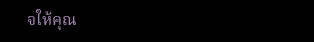จให้คุณ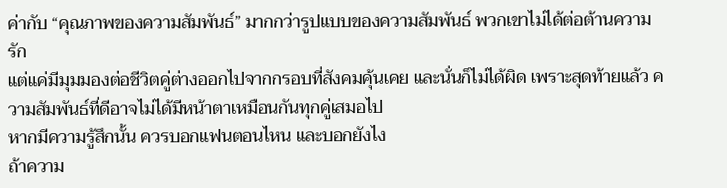ค่ากับ “คุณภาพของความสัมพันธ์” มากกว่ารูปแบบของความสัมพันธ์ พวกเขาไม่ได้ต่อต้านความรัก
แต่แค่มีมุมมองต่อชีวิตคู่ต่างออกไปจากกรอบที่สังคมคุ้นเคย และนั่นก็ไม่ได้ผิด เพราะสุดท้ายแล้ว ความสัมพันธ์ที่ดีอาจไม่ได้มีหน้าตาเหมือนกันทุกคู่เสมอไป
หากมีความรู้สึกนั้น ควรบอกแฟนตอนไหน และบอกยังไง
ถ้าความ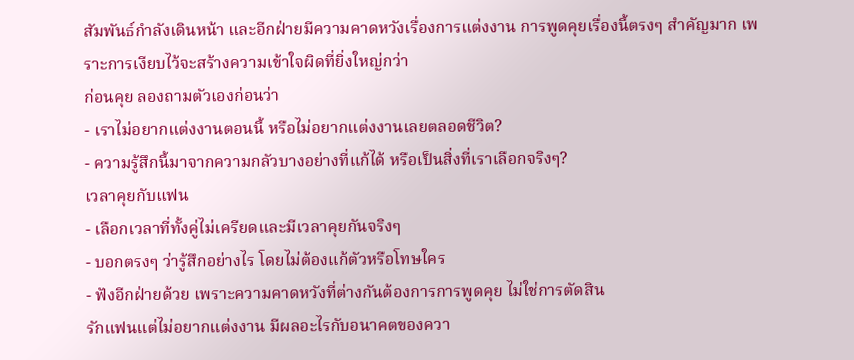สัมพันธ์กำลังเดินหน้า และอีกฝ่ายมีความคาดหวังเรื่องการแต่งงาน การพูดคุยเรื่องนี้ตรงๆ สำคัญมาก เพราะการเงียบไว้จะสร้างความเข้าใจผิดที่ยิ่งใหญ่กว่า
ก่อนคุย ลองถามตัวเองก่อนว่า
- เราไม่อยากแต่งงานตอนนี้ หรือไม่อยากแต่งงานเลยตลอดชีวิต?
- ความรู้สึกนี้มาจากความกลัวบางอย่างที่แก้ได้ หรือเป็นสิ่งที่เราเลือกจริงๆ?
เวลาคุยกับแฟน
- เลือกเวลาที่ทั้งคู่ไม่เครียดและมีเวลาคุยกันจริงๆ
- บอกตรงๆ ว่ารู้สึกอย่างไร โดยไม่ต้องแก้ตัวหรือโทษใคร
- ฟังอีกฝ่ายด้วย เพราะความคาดหวังที่ต่างกันต้องการการพูดคุย ไม่ใช่การตัดสิน
รักแฟนแต่ไม่อยากแต่งงาน มีผลอะไรกับอนาคตของควา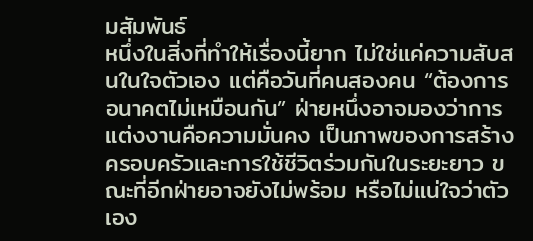มสัมพันธ์
หนึ่งในสิ่งที่ทำให้เรื่องนี้ยาก ไม่ใช่แค่ความสับสนในใจตัวเอง แต่คือวันที่คนสองคน “ต้องการอนาคตไม่เหมือนกัน” ฝ่ายหนึ่งอาจมองว่าการแต่งงานคือความมั่นคง เป็นภาพของการสร้างครอบครัวและการใช้ชีวิตร่วมกันในระยะยาว ขณะที่อีกฝ่ายอาจยังไม่พร้อม หรือไม่แน่ใจว่าตัวเอง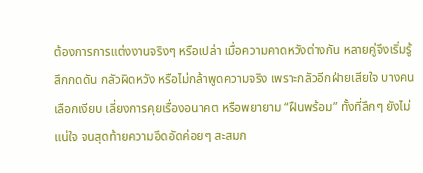ต้องการการแต่งงานจริงๆ หรือเปล่า เมื่อความคาดหวังต่างกัน หลายคู่จึงเริ่มรู้สึกกดดัน กลัวผิดหวัง หรือไม่กล้าพูดความจริง เพราะกลัวอีกฝ่ายเสียใจ บางคนเลือกเงียบ เลี่ยงการคุยเรื่องอนาคต หรือพยายาม “ฝืนพร้อม” ทั้งที่ลึกๆ ยังไม่แน่ใจ จนสุดท้ายความอึดอัดค่อยๆ สะสมก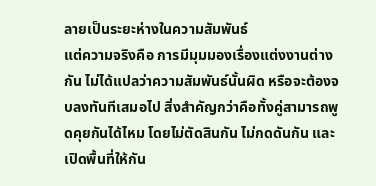ลายเป็นระยะห่างในความสัมพันธ์
แต่ความจริงคือ การมีมุมมองเรื่องแต่งงานต่างกัน ไม่ได้แปลว่าความสัมพันธ์นั้นผิด หรือจะต้องจบลงทันทีเสมอไป สิ่งสำคัญกว่าคือทั้งคู่สามารถพูดคุยกันได้ไหม โดยไม่ตัดสินกัน ไม่กดดันกัน และเปิดพื้นที่ให้กัน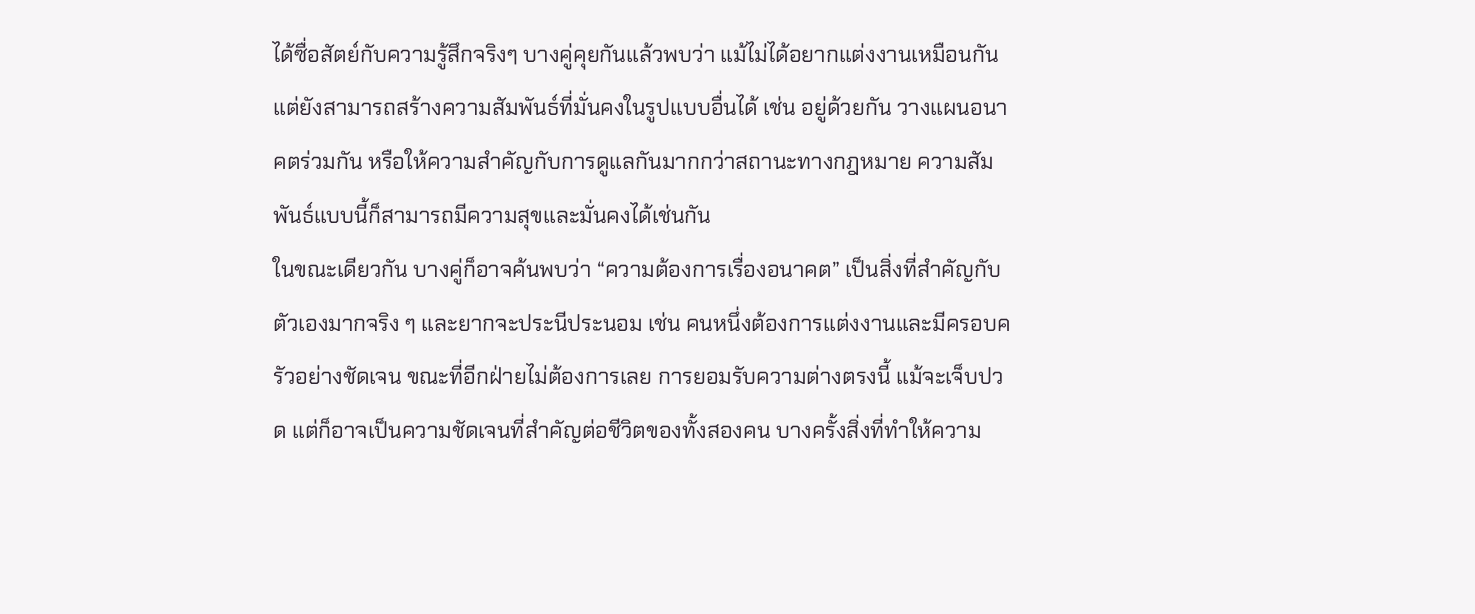ได้ซื่อสัตย์กับความรู้สึกจริงๆ บางคู่คุยกันแล้วพบว่า แม้ไม่ได้อยากแต่งงานเหมือนกัน แต่ยังสามารถสร้างความสัมพันธ์ที่มั่นคงในรูปแบบอื่นได้ เช่น อยู่ด้วยกัน วางแผนอนาคตร่วมกัน หรือให้ความสำคัญกับการดูแลกันมากกว่าสถานะทางกฎหมาย ความสัมพันธ์แบบนี้ก็สามารถมีความสุขและมั่นคงได้เช่นกัน
ในขณะเดียวกัน บางคู่ก็อาจค้นพบว่า “ความต้องการเรื่องอนาคต” เป็นสิ่งที่สำคัญกับตัวเองมากจริง ๆ และยากจะประนีประนอม เช่น คนหนึ่งต้องการแต่งงานและมีครอบครัวอย่างชัดเจน ขณะที่อีกฝ่ายไม่ต้องการเลย การยอมรับความต่างตรงนี้ แม้จะเจ็บปวด แต่ก็อาจเป็นความชัดเจนที่สำคัญต่อชีวิตของทั้งสองคน บางครั้งสิ่งที่ทำให้ความ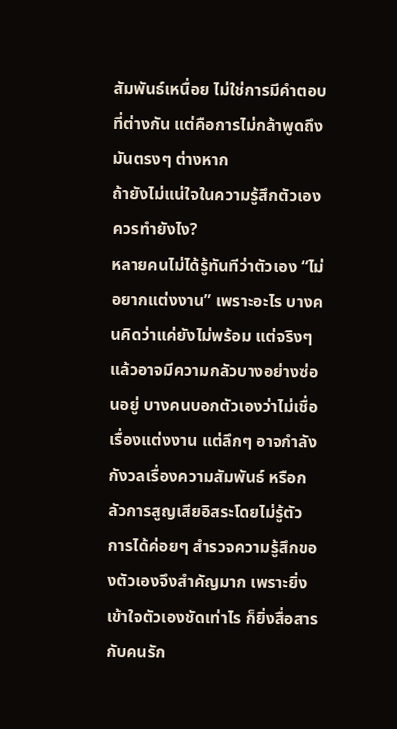สัมพันธ์เหนื่อย ไม่ใช่การมีคำตอบที่ต่างกัน แต่คือการไม่กล้าพูดถึงมันตรงๆ ต่างหาก
ถ้ายังไม่แน่ใจในความรู้สึกตัวเอง ควรทำยังไง?
หลายคนไม่ได้รู้ทันทีว่าตัวเอง “ไม่อยากแต่งงาน” เพราะอะไร บางคนคิดว่าแค่ยังไม่พร้อม แต่จริงๆ แล้วอาจมีความกลัวบางอย่างซ่อนอยู่ บางคนบอกตัวเองว่าไม่เชื่อเรื่องแต่งงาน แต่ลึกๆ อาจกำลังกังวลเรื่องความสัมพันธ์ หรือกลัวการสูญเสียอิสระโดยไม่รู้ตัว การได้ค่อยๆ สำรวจความรู้สึกของตัวเองจึงสำคัญมาก เพราะยิ่งเข้าใจตัวเองชัดเท่าไร ก็ยิ่งสื่อสารกับคนรัก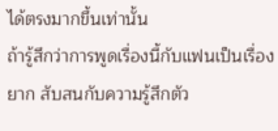ได้ตรงมากขึ้นเท่านั้น
ถ้ารู้สึกว่าการพูดเรื่องนี้กับแฟนเป็นเรื่องยาก สับสนกับความรู้สึกตัว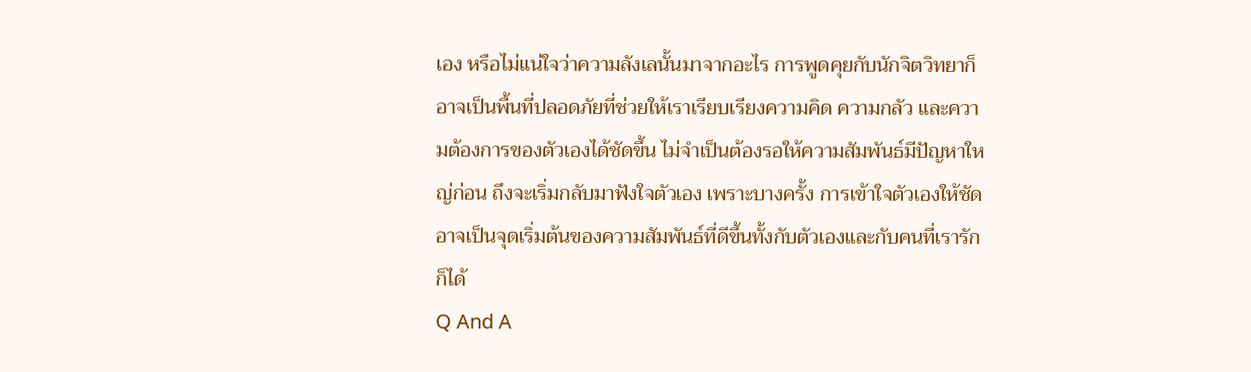เอง หรือไม่แน่ใจว่าความลังเลนั้นมาจากอะไร การพูดคุยกับนักจิตวิทยาก็อาจเป็นพื้นที่ปลอดภัยที่ช่วยให้เราเรียบเรียงความคิด ความกลัว และความต้องการของตัวเองได้ชัดขึ้น ไม่จำเป็นต้องรอให้ความสัมพันธ์มีปัญหาใหญ่ก่อน ถึงจะเริ่มกลับมาฟังใจตัวเอง เพราะบางครั้ง การเข้าใจตัวเองให้ชัด อาจเป็นจุดเริ่มต้นของความสัมพันธ์ที่ดีขึ้นทั้งกับตัวเองและกับคนที่เรารักก็ได้
Q And A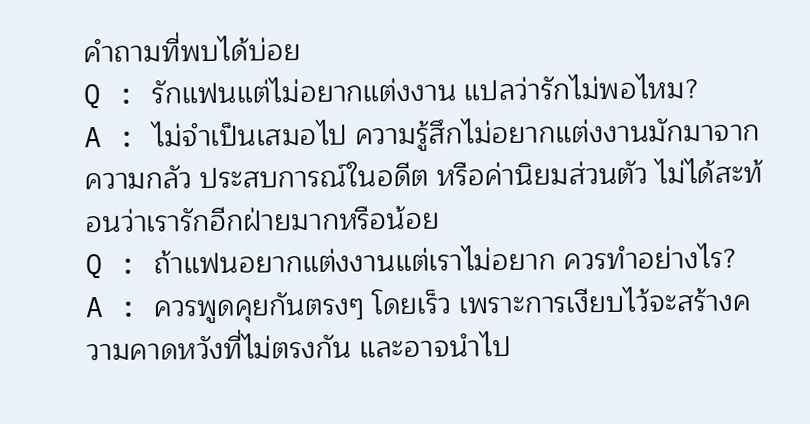คำถามที่พบได้บ่อย
Q : รักแฟนแต่ไม่อยากแต่งงาน แปลว่ารักไม่พอไหม?
A : ไม่จำเป็นเสมอไป ความรู้สึกไม่อยากแต่งงานมักมาจากความกลัว ประสบการณ์ในอดีต หรือค่านิยมส่วนตัว ไม่ได้สะท้อนว่าเรารักอีกฝ่ายมากหรือน้อย
Q : ถ้าแฟนอยากแต่งงานแต่เราไม่อยาก ควรทำอย่างไร?
A : ควรพูดคุยกันตรงๆ โดยเร็ว เพราะการเงียบไว้จะสร้างความคาดหวังที่ไม่ตรงกัน และอาจนำไป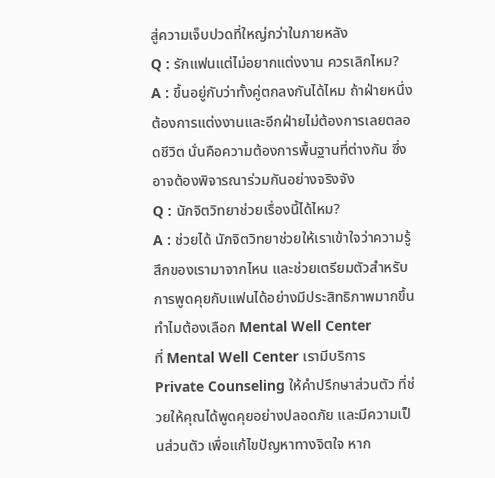สู่ความเจ็บปวดที่ใหญ่กว่าในภายหลัง
Q : รักแฟนแต่ไม่อยากแต่งงาน ควรเลิกไหม?
A : ขึ้นอยู่กับว่าทั้งคู่ตกลงกันได้ไหม ถ้าฝ่ายหนึ่งต้องการแต่งงานและอีกฝ่ายไม่ต้องการเลยตลอดชีวิต นั่นคือความต้องการพื้นฐานที่ต่างกัน ซึ่งอาจต้องพิจารณาร่วมกันอย่างจริงจัง
Q : นักจิตวิทยาช่วยเรื่องนี้ได้ไหม?
A : ช่วยได้ นักจิตวิทยาช่วยให้เราเข้าใจว่าความรู้สึกของเรามาจากไหน และช่วยเตรียมตัวสำหรับการพูดคุยกับแฟนได้อย่างมีประสิทธิภาพมากขึ้น
ทำไมต้องเลือก Mental Well Center
ที่ Mental Well Center เรามีบริการ Private Counseling ให้คำปรึกษาส่วนตัว ที่ช่วยให้คุณได้พูดคุยอย่างปลอดภัย และมีความเป็นส่วนตัว เพื่อแก้ไขปัญหาทางจิตใจ หาก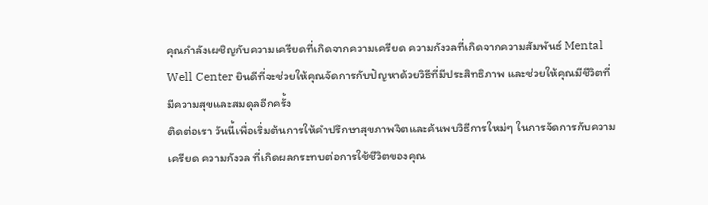คุณกำลังเผชิญกับความเครียดที่เกิดจากความเครียด ความกังวลที่เกิดจากความสัมพันธ์ Mental Well Center ยินดีที่จะช่วยให้คุณจัดการกับปัญหาด้วยวิธีที่มีประสิทธิภาพ และช่วยให้คุณมีชีวิตที่มีความสุขและสมดุลอีกครั้ง
ติดต่อเรา วันนี้เพื่อเริ่มต้นการให้คำปรึกษาสุขภาพจิตและค้นพบวิธีการใหม่ๆ ในการจัดการกับความเครียด ความกังวล ที่เกิดผลกระทบต่อการใช้ชีวิตของคุณ